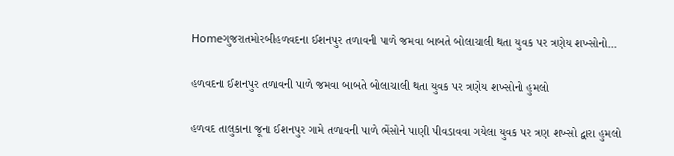Homeગુજરાતમોરબીહળવદના ઈશનપુર તળાવની પાળે જમવા બાબતે બોલાચાલી થતા યુવક પર ત્રણેય શખ્સોનો...

હળવદના ઈશનપુર તળાવની પાળે જમવા બાબતે બોલાચાલી થતા યુવક પર ત્રણેય શખ્સોનો હુમલો

હળવદ તાલુકાના જૂના ઈશનપુર ગામે તળાવની પાળે ભેંસોને પાણી પીવડાવવા ગયેલા યુવક પર ત્રણ શખ્સો દ્વારા હુમલો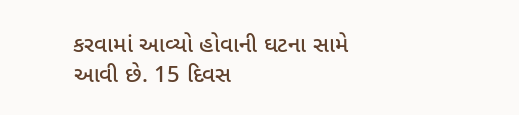કરવામાં આવ્યો હોવાની ઘટના સામે આવી છે. 15 દિવસ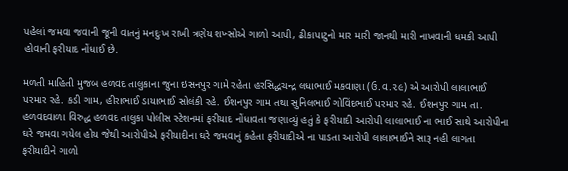પહેલાં જમવા જવાની જૂની વાતનું મનદુઃખ રાખી ત્રણેય શખ્સોએ ગાળો આપી, ઢીકાપાટુનો માર મારી જાનથી મારી નાખવાની ધમકી આપી હોવાની ફરીયાદ નોંધાઈ છે.

મળતી માહિતી મુજબ હળવદ તાલુકાના જુના ઇસનપુર ગામે રહેતા હરસિદ્ધચન્દ્ર લધાભાઈ મકવાણા (ઉ.વ‌.૨૯) એ આરોપી લાલાભાઈ પરમાર રહે. કડી ગામ, હીરાભાઈ ડાયાભાઈ સોલંકી રહે. ઈશનપુર ગામ તથા સુનિલભાઈ ગોવિંદભાઈ પરમાર રહે. ઈશનપુર ગામ તા. હળવદવાળા વિરુદ્ધ હળવદ તાલુકા પોલીસ સ્ટેશનમાં ફરીયાદ નોંધાવતા જણાવ્યું હતું કે ફરીયાદી આરોપી લાલાભાઈ ના ભાઈ સાથે આરોપીના ઘરે જમવા ગયેલ હોય જેથી આરોપીએ ફરીયાદીના ઘરે જમવાનું કહેતા ફરીયાદીએ ના પાડતા આરોપી લાલાભાઈને સારૂ નહી લાગતા ફરીયાદીને ગાળો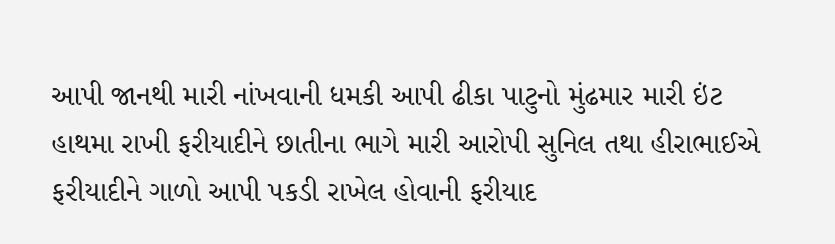આપી જાનથી મારી નાંખવાની ધમકી આપી ઢીકા પાટુનો મુંઢમાર મારી ઇંટ હાથમા રાખી ફરીયાદીને છાતીના ભાગે મારી આરોપી સુનિલ તથા હીરાભાઈએ ફરીયાદીને ગાળો આપી પકડી રાખેલ હોવાની ફરીયાદ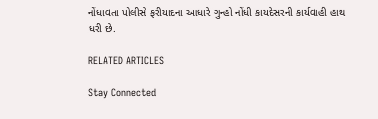નોંધાવતા પોલીસે ફરીયાદના આધારે ગુન્હો નોંધી કાયદેસરની કાર્યવાહી હાથ ધરી છે.

RELATED ARTICLES

Stay Connected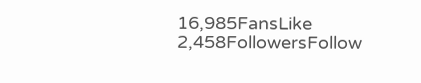16,985FansLike
2,458FollowersFollow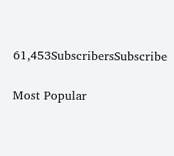61,453SubscribersSubscribe

Most Popular